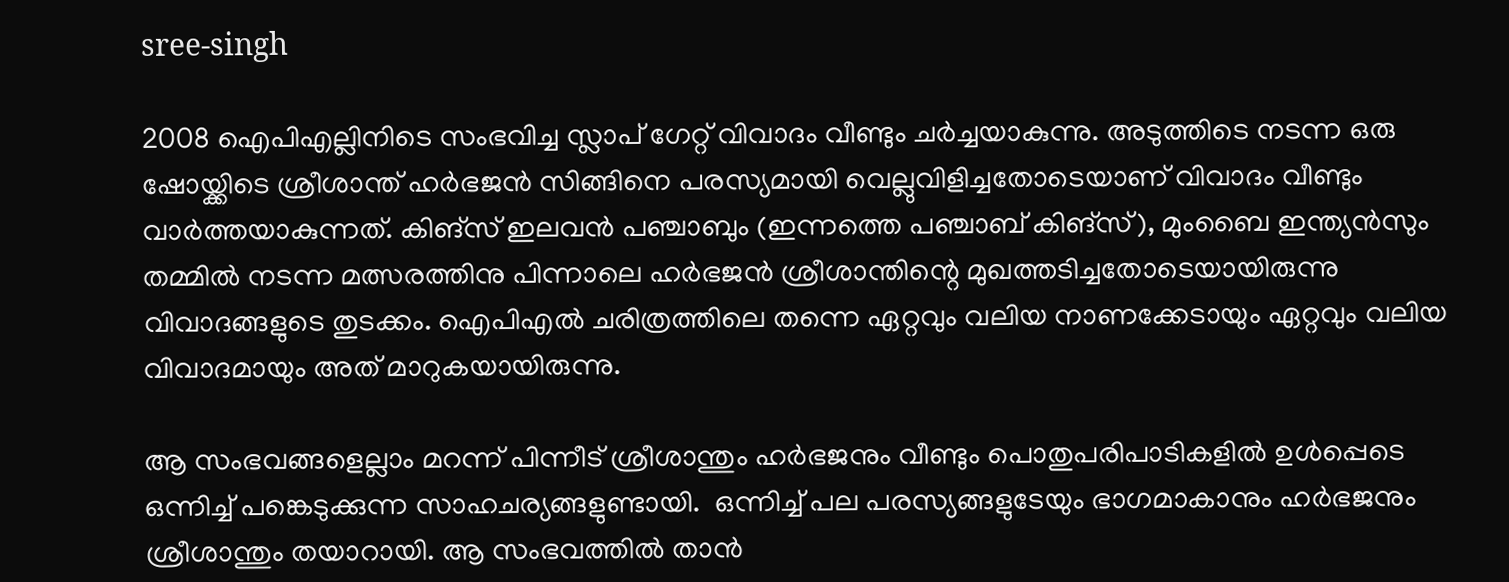sree-singh

2008 ഐപിഎല്ലിനിടെ സംഭവിച്ച സ്ലാപ് ഗേറ്റ് വിവാദം വീണ്ടും ചര്‍ച്ചയാകുന്നു. അടുത്തിടെ നടന്ന ഒരു ഷോയ്ക്കിടെ ശ്രീശാന്ത് ഹര്‍ഭജന്‍ സിങ്ങിനെ പരസ്യമായി വെല്ലുവിളിച്ചതോടെയാണ് വിവാദം വീണ്ടും വാര്‍ത്തയാകുന്നത്. കിങ്സ് ഇലവന്‍ പഞ്ചാബും (ഇന്നത്തെ പഞ്ചാബ് കിങ്സ്), മുംബൈ ഇന്ത്യന്‍സും തമ്മില്‍ നടന്ന മത്സരത്തിനു പിന്നാലെ ഹര്‍ഭജന്‍ ശ്രീശാന്തിന്റെ മുഖത്തടിച്ചതോടെയായിരുന്നു വിവാദങ്ങളുടെ തുടക്കം. ഐപിഎല്‍ ചരിത്രത്തിലെ തന്നെ ഏറ്റവും വലിയ നാണക്കേടായും ഏറ്റവും വലിയ വിവാദമായും അത് മാറുകയായിരുന്നു.

ആ സംഭവങ്ങളെല്ലാം മറന്ന് പിന്നീട് ശ്രീശാന്തും ഹര്‍ഭജനും വീണ്ടും പൊതുപരിപാടികളില്‍ ഉള്‍പ്പെടെ ഒന്നിച്ച് പങ്കെടുക്കുന്ന സാഹചര്യങ്ങളുണ്ടായി.  ഒന്നിച്ച് പല പരസ്യങ്ങളുടേയും ഭാഗമാകാനും ഹര്‍ഭജനും ശ്രീശാന്തും തയാറായി. ആ സംഭവത്തില്‍ താന്‍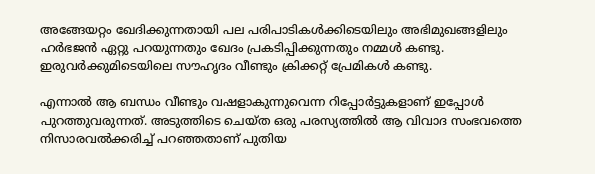അങ്ങേയറ്റം ഖേദിക്കുന്നതായി പല പരിപാടികള്‍ക്കിടെയിലും അഭിമുഖങ്ങളിലും ഹര്‍ഭജന്‍ ഏറ്റു പറയുന്നതും ഖേദം പ്രകടിപ്പിക്കുന്നതും നമ്മള്‍ കണ്ടു. ഇരുവര്‍ക്കുമിടെയിലെ സൗഹൃദം വീണ്ടും ക്രിക്കറ്റ് പ്രേമികള്‍ കണ്ടു.

എന്നാല്‍ ആ ബന്ധം വീണ്ടും വഷളാകുന്നുവെന്ന റിപ്പോര്‍ട്ടുകളാണ് ഇപ്പോള്‍ പുറത്തുവരുന്നത്. അടുത്തിടെ ചെയ്ത ഒരു പരസ്യത്തില്‍ ആ വിവാദ സംഭവത്തെ നിസാരവല്‍ക്കരിച്ച് പറഞ്ഞതാണ് പുതിയ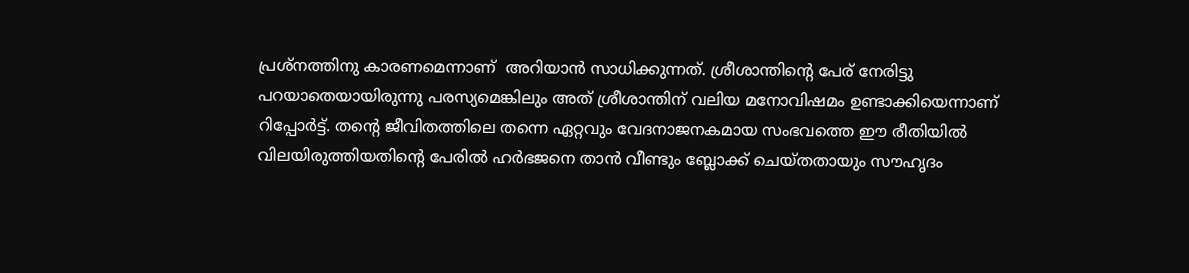പ്രശ്നത്തിനു കാരണമെന്നാണ്  അറിയാന്‍ സാധിക്കുന്നത്. ശ്രീശാന്തിന്റെ പേര് നേരിട്ടു പറയാതെയായിരുന്നു പരസ്യമെങ്കിലും അത് ശ്രീശാന്തിന് വലിയ മനോവിഷമം ഉണ്ടാക്കിയെന്നാണ് റിപ്പോര്‍ട്ട്. തന്റെ ജീവിതത്തിലെ തന്നെ ഏറ്റവും വേദനാജനകമായ സംഭവത്തെ ഈ രീതിയില്‍ വിലയിരുത്തിയതിന്റെ പേരില്‍ ഹര്‍ഭജനെ താന്‍ വീണ്ടും ബ്ലോക്ക് ചെയ്തതായും സൗഹൃദം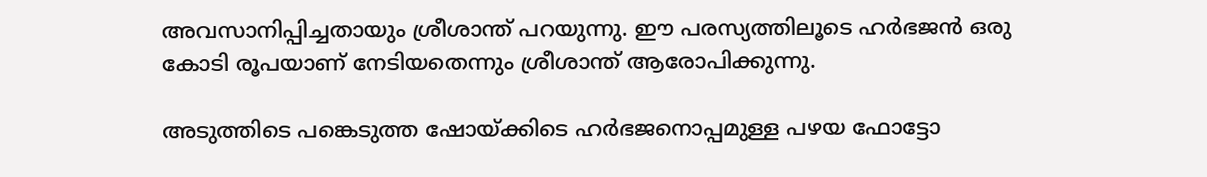അവസാനിപ്പിച്ചതായും ശ്രീശാന്ത് പറയുന്നു. ഈ പരസ്യത്തിലൂടെ ഹര്‍ഭജന്‍ ഒരു കോടി രൂപയാണ് നേടിയതെന്നും ശ്രീശാന്ത് ആരോപിക്കുന്നു.

അടുത്തിടെ പങ്കെടുത്ത ഷോയ്ക്കിടെ ഹര്‍ഭജനൊപ്പമുള്ള പഴയ ഫോട്ടോ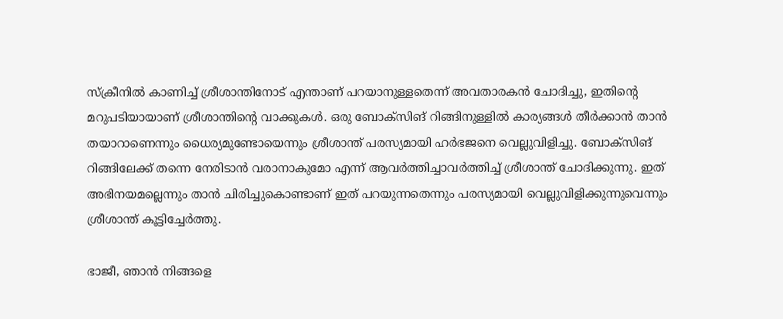സ്ക്രീനില്‍ കാണിച്ച് ശ്രീശാന്തിനോട് എന്താണ് പറയാനുള്ളതെന്ന് അവതാരകന്‍ ചോദിച്ചു, ഇതിന്റെ മറുപടിയായാണ് ശ്രീശാന്തിന്റെ വാക്കുകള്‍. ഒരു ബോക്സിങ് റിങ്ങിനുള്ളില്‍ കാര്യങ്ങള്‍ തീര്‍ക്കാന്‍ താന്‍ തയാറാണെന്നും ധൈര്യമുണ്ടോയെന്നും ശ്രീശാന്ത് പരസ്യമായി ഹര്‍ഭജനെ വെല്ലുവിളിച്ചു. ബോക്സിങ് റിങ്ങിലേക്ക് തന്നെ നേരിടാന്‍ വരാനാകുമോ എന്ന് ആവര്‍ത്തിച്ചാവര്‍ത്തിച്ച് ശ്രീശാന്ത് ചോദിക്കുന്നു. ഇത് അഭിനയമല്ലെന്നും താന്‍ ചിരിച്ചുകൊണ്ടാണ് ഇത് പറയുന്നതെന്നും പരസ്യമായി വെല്ലുവിളിക്കുന്നുവെന്നും ശ്രീശാന്ത് കൂട്ടിച്ചേര്‍ത്തു.

ഭാജീ, ഞാൻ നിങ്ങളെ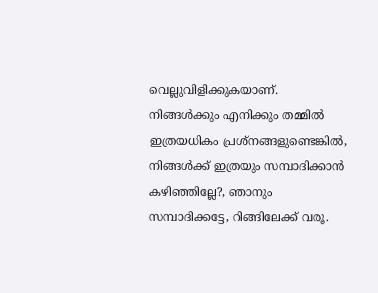വെല്ലുവിളിക്കുകയാണ്. നിങ്ങൾക്കും എനിക്കും തമ്മില്‍ ഇത്രയധികം പ്രശ്നങ്ങളുണ്ടെങ്കില്‍, നിങ്ങള്‍ക്ക് ഇത്രയും സമ്പാദിക്കാന്‍ കഴിഞ്ഞില്ലേ?, ഞാനും സമ്പാദിക്കട്ടേ, റിങ്ങിലേക്ക് വരൂ.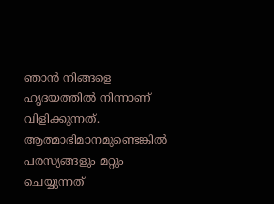ഞാൻ നിങ്ങളെ ഹൃദയത്തിൽ നിന്നാണ് വിളിക്കുന്നത്. ആത്മാഭിമാനമുണ്ടെങ്കിൽ പരസ്യങ്ങളും മറ്റും ചെയ്യുന്നത്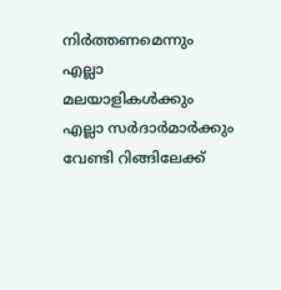നിര്‍ത്തണമെന്നും എല്ലാ മലയാളികൾക്കും എല്ലാ സർദാർമാർക്കും വേണ്ടി റിങ്ങിലേക്ക്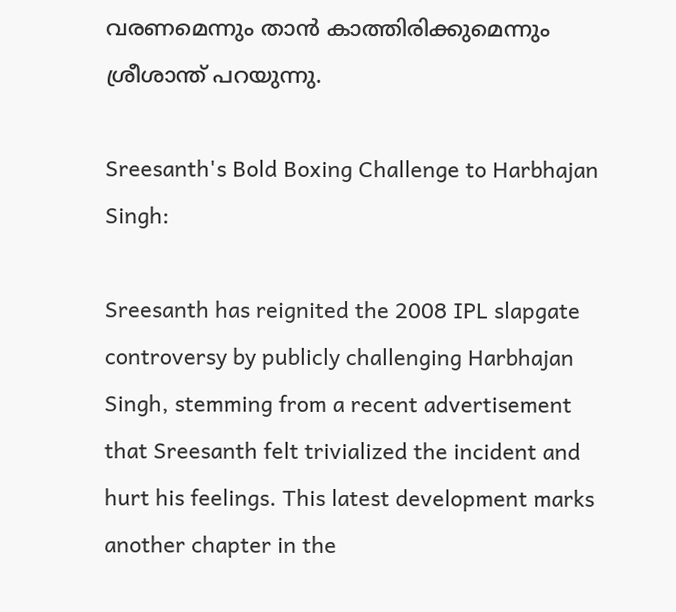വരണമെന്നും താന്‍ കാത്തിരിക്കുമെന്നും ശ്രീശാന്ത് പറയുന്നു.

Sreesanth's Bold Boxing Challenge to Harbhajan Singh:

Sreesanth has reignited the 2008 IPL slapgate controversy by publicly challenging Harbhajan Singh, stemming from a recent advertisement that Sreesanth felt trivialized the incident and hurt his feelings. This latest development marks another chapter in the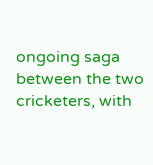ongoing saga between the two cricketers, with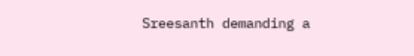Sreesanth demanding a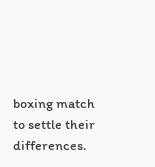boxing match to settle their differences.